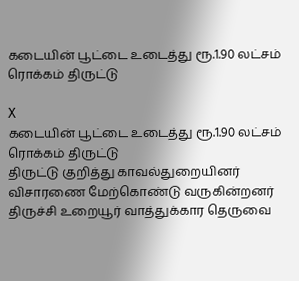கடையின் பூட்டை உடைத்து ரூ.1.90 லட்சம் ரொக்கம் திருட்டு

X
கடையின் பூட்டை உடைத்து ரூ.1.90 லட்சம் ரொக்கம் திருட்டு
திருட்டு குறித்து காவல்துறையினர் விசாரணை மேற்கொண்டு வருகின்றனர்
திருச்சி உறையூர் வாத்துக்கார தெருவை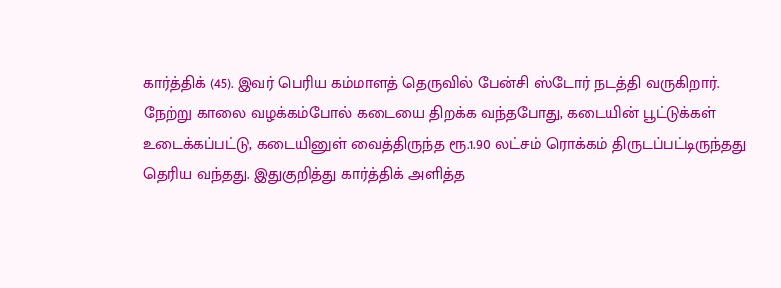கார்த்திக் (45). இவர் பெரிய கம்மாளத் தெருவில் பேன்சி ஸ்டோர் நடத்தி வருகிறார். நேற்று காலை வழக்கம்போல் கடையை திறக்க வந்தபோது, கடையின் பூட்டுக்கள் உடைக்கப்பட்டு, கடையினுள் வைத்திருந்த ரூ.1.90 லட்சம் ரொக்கம் திருடப்பட்டிருந்தது தெரிய வந்தது. இதுகுறித்து கார்த்திக் அளித்த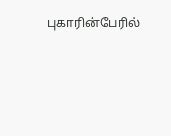புகாரின்பேரில்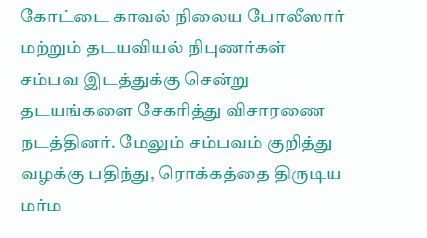கோட்டை காவல் நிலைய போலீஸார் மற்றும் தடயவியல் நிபுணர்கள் சம்பவ இடத்துக்கு சென்று தடயங்களை சேகரித்து விசாரணை நடத்தினர். மேலும் சம்பவம் குறித்து வழக்கு பதிந்து, ரொக்கத்தை திருடிய மர்ம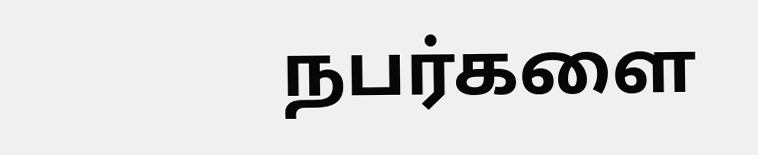நபர்களை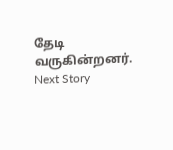தேடி வருகின்றனர்.
Next Story